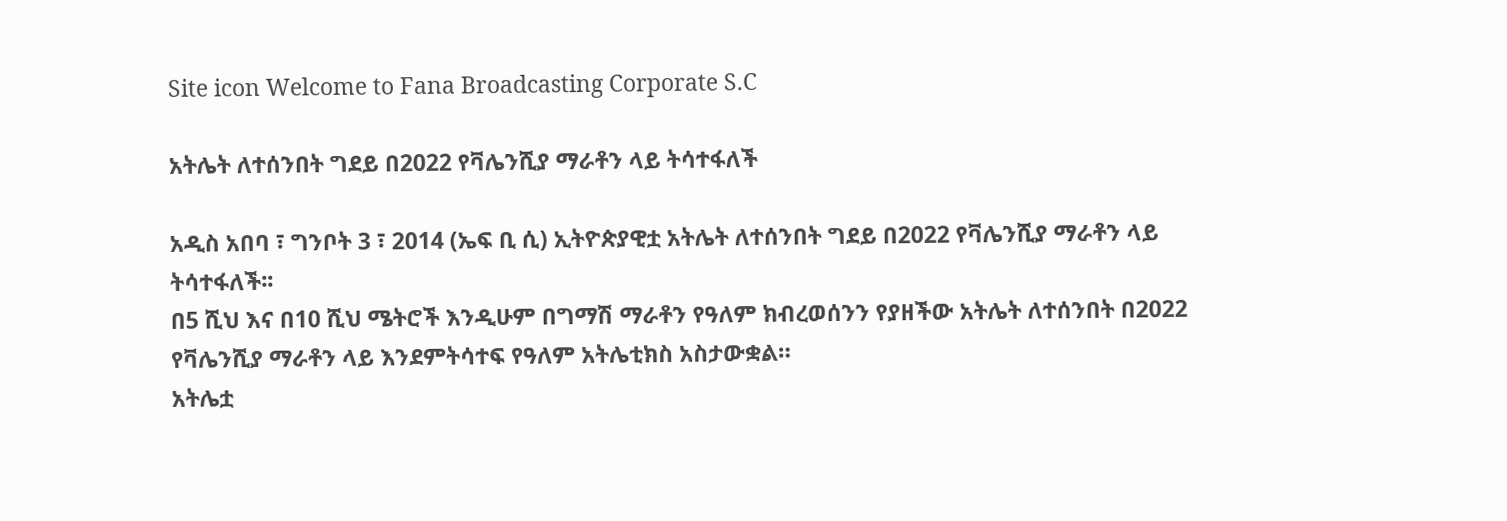Site icon Welcome to Fana Broadcasting Corporate S.C

አትሌት ለተሰንበት ግደይ በ2022 የቫሌንሺያ ማራቶን ላይ ትሳተፋለች

አዲስ አበባ ፣ ግንቦት 3 ፣ 2014 (ኤፍ ቢ ሲ) ኢትዮጵያዊቷ አትሌት ለተሰንበት ግደይ በ2022 የቫሌንሺያ ማራቶን ላይ ትሳተፋለች፡፡
በ5 ሺህ እና በ10 ሺህ ሜትሮች እንዲሁም በግማሽ ማራቶን የዓለም ክብረወሰንን የያዘችው አትሌት ለተሰንበት በ2022 የቫሌንሺያ ማራቶን ላይ እንደምትሳተፍ የዓለም አትሌቲክስ አስታውቋል።
አትሌቷ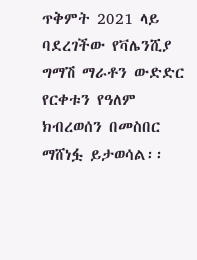ጥቅምት 2021 ላይ ባደረገችው የቫሌንሺያ ግማሽ ማራቶን ውድድር የርቀቱን የዓለም ክብረወሰን በመስበር ማሸነፏ ይታወሳል፡፡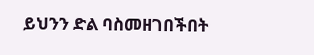ይህንን ድል ባስመዘገበችበት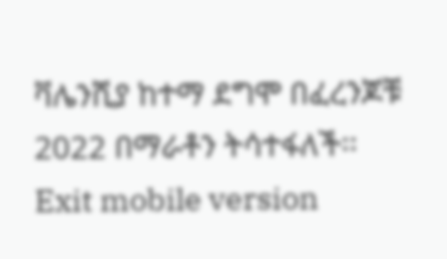ቫሌንሺያ ከተማ ደግሞ በፈረንጆቹ 2022 በማራቶን ትሳተፋለች፡፡
Exit mobile version